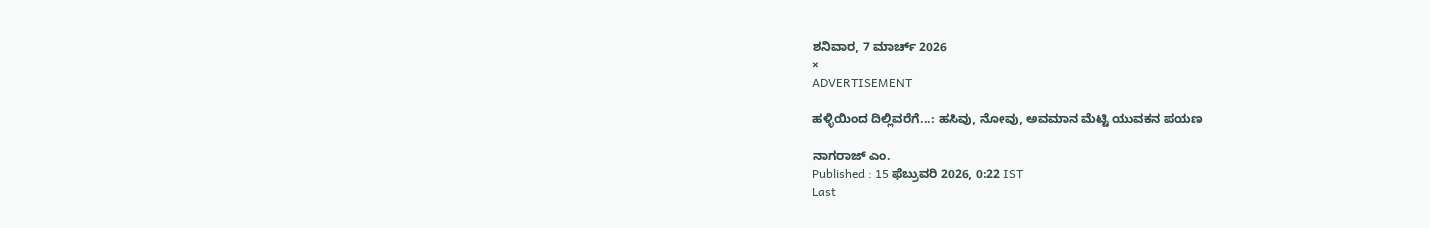ಶನಿವಾರ, 7 ಮಾರ್ಚ್ 2026
×
ADVERTISEMENT

ಹಳ್ಳಿಯಿಂದ ದಿಲ್ಲಿವರೆಗೆ...: ಹಸಿವು, ನೋವು, ಅವಮಾನ ಮೆಟ್ಟಿ ಯುವಕನ ಪಯಣ

ನಾಗರಾಜ್‌ ಎಂ.
Published : 15 ಫೆಬ್ರುವರಿ 2026, 0:22 IST
Last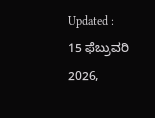Updated : 15 ಫೆಬ್ರುವರಿ 2026,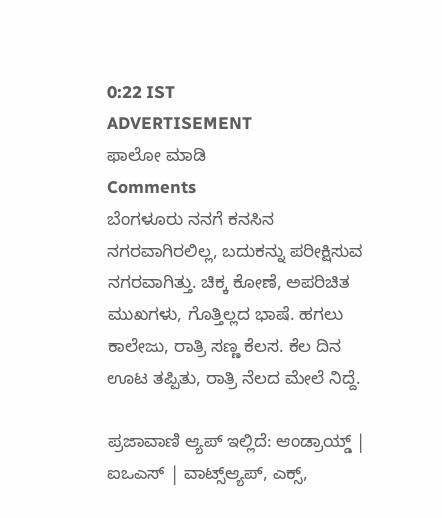0:22 IST
ADVERTISEMENT
ಫಾಲೋ ಮಾಡಿ
Comments
ಬೆಂಗಳೂರು ನನಗೆ ಕನಸಿನ ನಗರವಾಗಿರಲಿಲ್ಲ, ಬದುಕನ್ನು ಪರೀಕ್ಷಿಸುವ ನಗರವಾಗಿತ್ತು. ಚಿಕ್ಕ ಕೋಣೆ, ಅಪರಿಚಿತ ಮುಖಗಳು, ಗೊತ್ತಿಲ್ಲದ ಭಾಷೆ. ಹಗಲು ಕಾಲೇಜು, ರಾತ್ರಿ ಸಣ್ಣ ಕೆಲಸ. ಕೆಲ ದಿನ ಊಟ ತಪ್ಪಿತು, ರಾತ್ರಿ ನೆಲದ ಮೇಲೆ ನಿದ್ದೆ.

ಪ್ರಜಾವಾಣಿ ಆ್ಯಪ್ ಇಲ್ಲಿದೆ: ಆಂಡ್ರಾಯ್ಡ್ | ಐಒಎಸ್ | ವಾಟ್ಸ್ಆ್ಯಪ್, ಎಕ್ಸ್,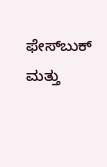ಫೇಸ್‌ಬುಕ್ ಮತ್ತು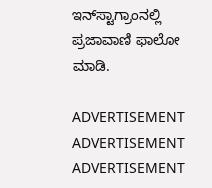ಇನ್‌ಸ್ಟಾಗ್ರಾಂನಲ್ಲಿ ಪ್ರಜಾವಾಣಿ ಫಾಲೋ ಮಾಡಿ.

ADVERTISEMENT
ADVERTISEMENT
ADVERTISEMENT